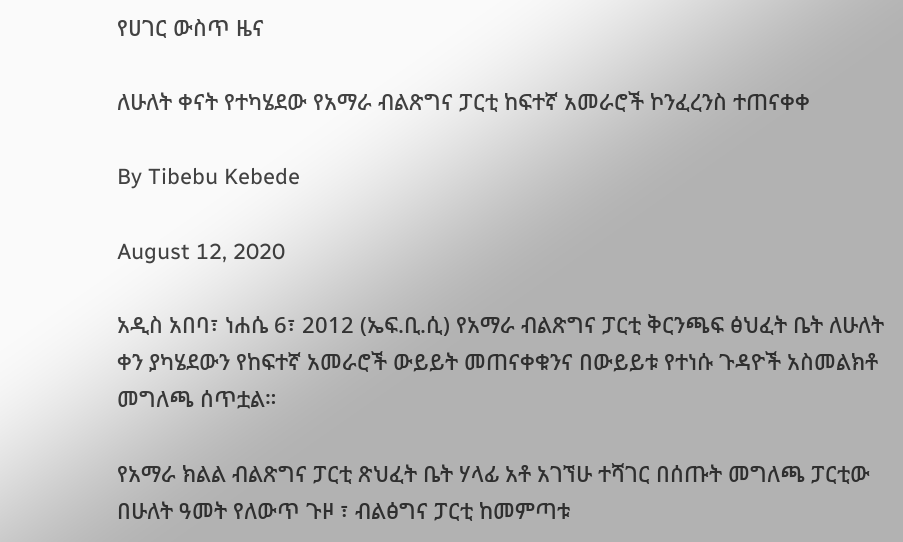የሀገር ውስጥ ዜና

ለሁለት ቀናት የተካሄደው የአማራ ብልጽግና ፓርቲ ከፍተኛ አመራሮች ኮንፈረንስ ተጠናቀቀ

By Tibebu Kebede

August 12, 2020

አዲስ አበባ፣ ነሐሴ 6፣ 2012 (ኤፍ.ቢ.ሲ) የአማራ ብልጽግና ፓርቲ ቅርንጫፍ ፅህፈት ቤት ለሁለት ቀን ያካሄደውን የከፍተኛ አመራሮች ውይይት መጠናቀቁንና በውይይቱ የተነሱ ጉዳዮች አስመልክቶ መግለጫ ሰጥቷል።

የአማራ ክልል ብልጽግና ፓርቲ ጽህፈት ቤት ሃላፊ አቶ አገኘሁ ተሻገር በሰጡት መግለጫ ፓርቲው በሁለት ዓመት የለውጥ ጉዞ ፣ ብልፅግና ፓርቲ ከመምጣቱ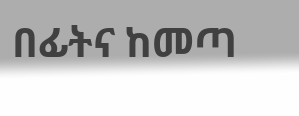በፊትና ከመጣ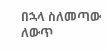በኋላ ስለመጣው ለውጥ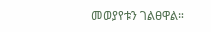መወያየቱን ገልፀዋል።